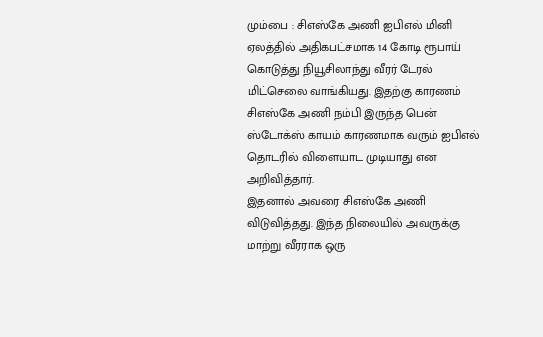மும்பை : சிஎஸ்கே அணி ஐபிஎல் மினி ஏலத்தில் அதிகபட்சமாக 14 கோடி ரூபாய் கொடுத்து நியூசிலாந்து வீரர் டேரல் மிட்செலை வாங்கியது. இதற்கு காரணம் சிஎஸ்கே அணி நம்பி இருந்த பென் ஸ்டோக்ஸ் காயம் காரணமாக வரும் ஐபிஎல் தொடரில் விளையாட முடியாது என அறிவித்தார்.
இதனால் அவரை சிஎஸ்கே அணி விடுவித்தது. இந்த நிலையில் அவருக்கு மாற்று வீரராக ஒரு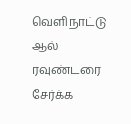வெளிநாட்டு ஆல் ரவுண்டரை சேர்க்க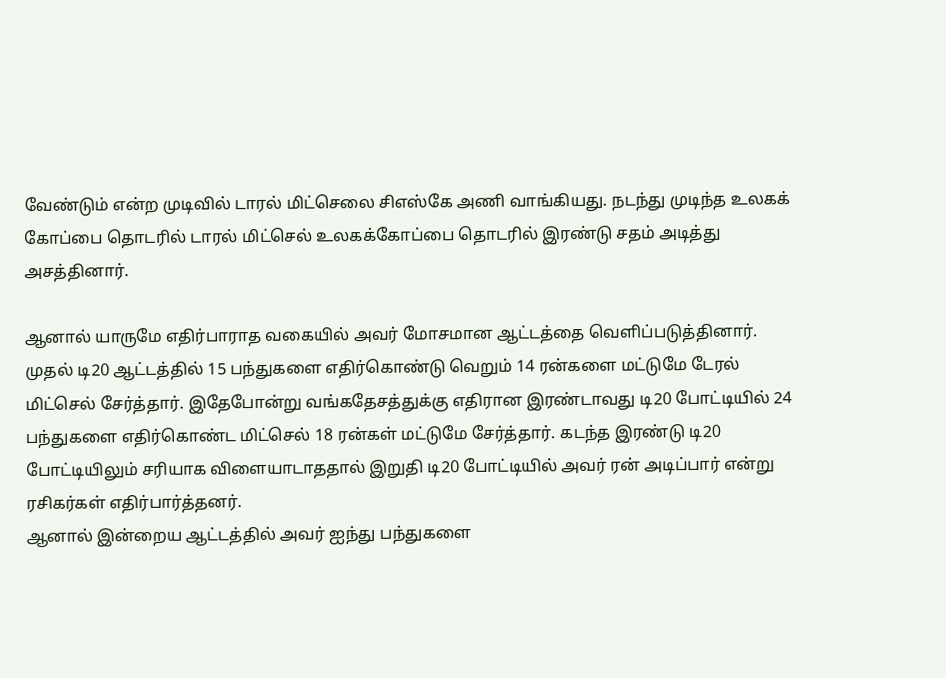வேண்டும் என்ற முடிவில் டாரல் மிட்செலை சிஎஸ்கே அணி வாங்கியது. நடந்து முடிந்த உலகக் கோப்பை தொடரில் டாரல் மிட்செல் உலகக்கோப்பை தொடரில் இரண்டு சதம் அடித்து அசத்தினார்.

ஆனால் யாருமே எதிர்பாராத வகையில் அவர் மோசமான ஆட்டத்தை வெளிப்படுத்தினார். முதல் டி20 ஆட்டத்தில் 15 பந்துகளை எதிர்கொண்டு வெறும் 14 ரன்களை மட்டுமே டேரல் மிட்செல் சேர்த்தார். இதேபோன்று வங்கதேசத்துக்கு எதிரான இரண்டாவது டி20 போட்டியில் 24 பந்துகளை எதிர்கொண்ட மிட்செல் 18 ரன்கள் மட்டுமே சேர்த்தார். கடந்த இரண்டு டி20 போட்டியிலும் சரியாக விளையாடாததால் இறுதி டி20 போட்டியில் அவர் ரன் அடிப்பார் என்று ரசிகர்கள் எதிர்பார்த்தனர்.
ஆனால் இன்றைய ஆட்டத்தில் அவர் ஐந்து பந்துகளை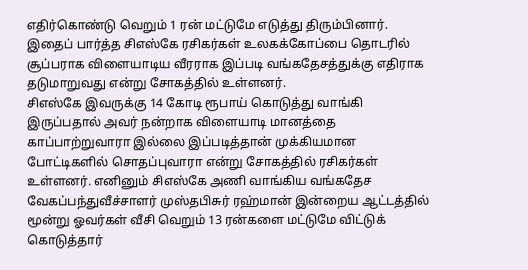எதிர்கொண்டு வெறும் 1 ரன் மட்டுமே எடுத்து திரும்பினார். இதைப் பார்த்த சிஎஸ்கே ரசிகர்கள் உலகக்கோப்பை தொடரில் சூப்பராக விளையாடிய வீரராக இப்படி வங்கதேசத்துக்கு எதிராக தடுமாறுவது என்று சோகத்தில் உள்ளனர்.
சிஎஸ்கே இவருக்கு 14 கோடி ரூபாய் கொடுத்து வாங்கி இருப்பதால் அவர் நன்றாக விளையாடி மானத்தை காப்பாற்றுவாரா இல்லை இப்படித்தான் முக்கியமான போட்டிகளில் சொதப்புவாரா என்று சோகத்தில் ரசிகர்கள் உள்ளனர். எனினும் சிஎஸ்கே அணி வாங்கிய வங்கதேச வேகப்பந்துவீச்சாளர் முஸ்தபிசுர் ரஹ்மான் இன்றைய ஆட்டத்தில் மூன்று ஓவர்கள் வீசி வெறும் 13 ரன்களை மட்டுமே விட்டுக் கொடுத்தார்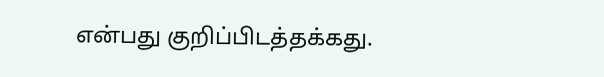என்பது குறிப்பிடத்தக்கது.